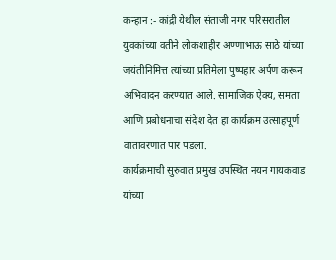कन्हान :- कांद्री येथील संताजी नगर परिसरातील युवकांच्या वतीने लोकशाहीर अण्णाभाऊ साठे यांच्या जयंतीनिमित्त त्यांच्या प्रतिमेला पुष्पहार अर्पण करून अभिवादन करण्यात आले. सामाजिक ऐक्य, समता आणि प्रबोधनाचा संदेश देत हा कार्यक्रम उत्साहपूर्ण वातावरणात पार पडला.
कार्यक्रमाची सुरुवात प्रमुख उपस्थित नयन गायकवाड यांच्या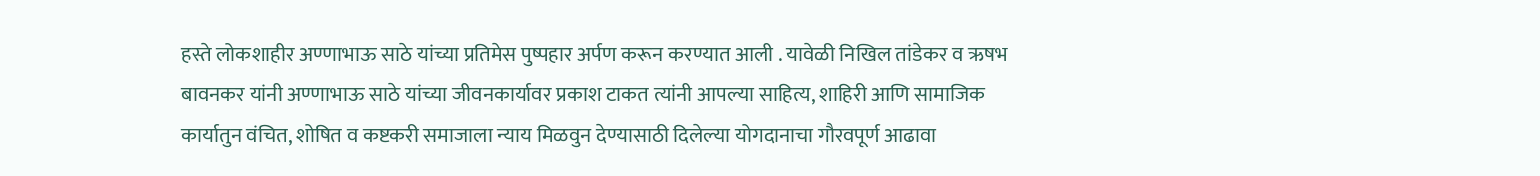हस्ते लोकशाहीर अण्णाभाऊ साठे यांच्या प्रतिमेस पुष्पहार अर्पण करून करण्यात आली . यावेळी निखिल तांडेकर व ऋषभ बावनकर यांनी अण्णाभाऊ साठे यांच्या जीवनकार्यावर प्रकाश टाकत त्यांनी आपल्या साहित्य, शाहिरी आणि सामाजिक कार्यातुन वंचित, शोषित व कष्टकरी समाजाला न्याय मिळवुन देण्यासाठी दिलेल्या योगदानाचा गौरवपूर्ण आढावा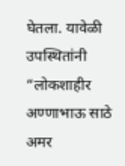घेतला. यावेळी उपस्थितांनी “लोकशाहीर अण्णाभाऊ साठे अमर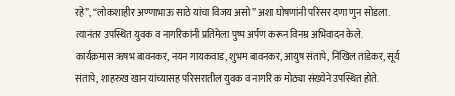रहे”, “लोकशाहीर अण्णाभाऊ साठे यांचा विजय असो” अशा घोषणांनी परिसर दणा णुन सोडला. त्यानंतर उपस्थित युवक व नागरिकांनी प्रतिमेला पुष्प अर्पण करून विनम्र अभिवादन केले.
कार्यक्रमास ऋषभ बावनकर, नयन गायकवाड, शुभम बावनकर, आयुष संतापे, निखिल तांडेकर, सूर्य संतापे, शाहरुख खान यांच्यासह परिसरातील युवक व नागरि क मोठ्या संख्येने उपस्थित होते.